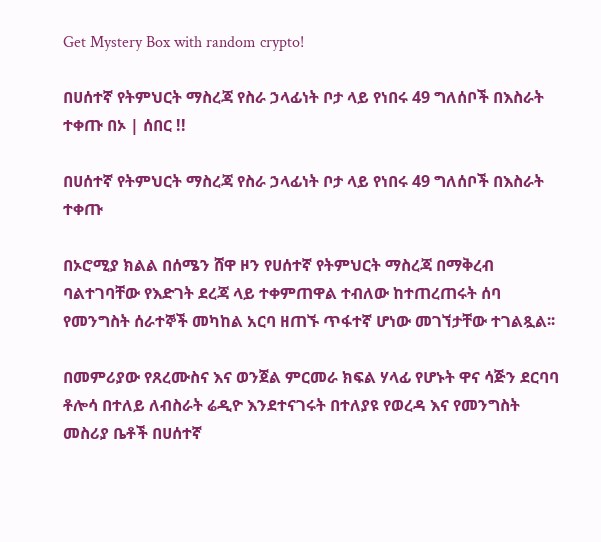Get Mystery Box with random crypto!

በሀሰተኛ የትምህርት ማስረጃ የስራ ኃላፊነት ቦታ ላይ የነበሩ 49 ግለሰቦች በእስራት ተቀጡ በኦ | ሰበር !!

በሀሰተኛ የትምህርት ማስረጃ የስራ ኃላፊነት ቦታ ላይ የነበሩ 49 ግለሰቦች በእስራት ተቀጡ

በኦሮሚያ ክልል በሰሜን ሸዋ ዞን የሀሰተኛ የትምህርት ማስረጃ በማቅረብ ባልተገባቸው የእድገት ደረጃ ላይ ተቀምጠዋል ተብለው ከተጠረጠሩት ሰባ የመንግስት ሰራተኞች መካከል አርባ ዘጠኙ ጥፋተኛ ሆነው መገኘታቸው ተገልጿል፡፡

በመምሪያው የጸረሙስና እና ወንጀል ምርመራ ክፍል ሃላፊ የሆኑት ዋና ሳጅን ደርባባ ቶሎሳ በተለይ ለብስራት ሬዲዮ እንደተናገሩት በተለያዩ የወረዳ እና የመንግስት መስሪያ ቤቶች በሀሰተኛ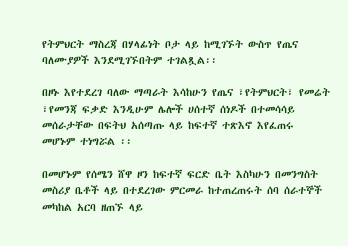የትምህርት ማስረጃ በሃላፊነት ቦታ ላይ ከሚገኙት ውስጥ የጤና ባለሙያዎች እንደሚገኙበትም ተገልጿል፡፡

በዞኑ እየተደረገ ባለው ማጣራት እሳከሁን የጤና ፣የትምህርት፣ የመሬት ፣የመንጃ ፍቃድ እንዲሁም ሌሎች ሀሰተኛ ሰነዶች በተመሳሳይ መሰራታቸው በፍትህ አሰጣጡ ላይ ከፍተኛ ተጽእኖ እየፈጠሩ መሆኑም ተነግሯል ፡፡

በመሆኑም የሰሜን ሸዋ ዞን ከፍተኛ ፍርድ ቤት እስካሁን በመንግስት መስሪያ ቤቶች ላይ በተደረገው ምርመራ ከተጠረጠሩት ሰባ ሰራተኞች መካከል አርባ ዘጠኙ ላይ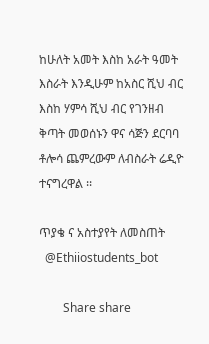ከሁለት አመት እስከ አራት ዓመት እስራት እንዲሁም ከአስር ሺህ ብር እስከ ሃምሳ ሺህ ብር የገንዘብ ቅጣት መወሰኑን ዋና ሳጅን ደርባባ ቶሎሳ ጨምረውም ለብስራት ሬዲዮ ተናግረዋል ፡፡

ጥያቄ ና አስተያየት ለመስጠት
  @Ethiiostudents_bot

        Share share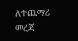ለተጨማሪ መረጃ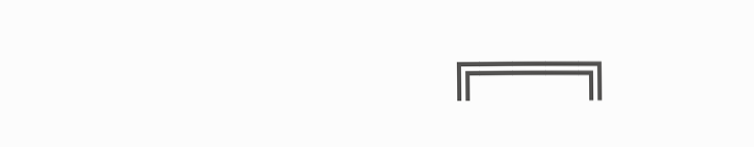╔═══╗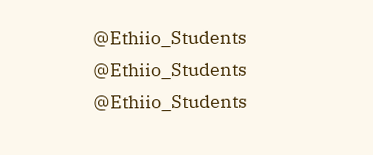@Ethiio_Students
@Ethiio_Students
@Ethiio_Students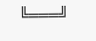╚═══╝